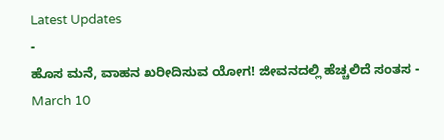Latest Updates
-
ಹೊಸ ಮನೆ, ವಾಹನ ಖರೀದಿಸುವ ಯೋಗ! ಜೀವನದಲ್ಲಿ ಹೆಚ್ಚಲಿದೆ ಸಂತಸ -
March 10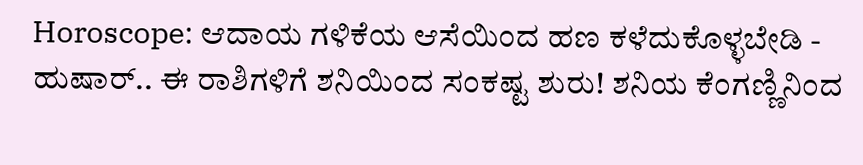Horoscope: ಆದಾಯ ಗಳಿಕೆಯ ಆಸೆಯಿಂದ ಹಣ ಕಳೆದುಕೊಳ್ಳಬೇಡಿ -
ಹುಷಾರ್.. ಈ ರಾಶಿಗಳಿಗೆ ಶನಿಯಿಂದ ಸಂಕಷ್ಟ ಶುರು! ಶನಿಯ ಕೆಂಗಣ್ಣಿನಿಂದ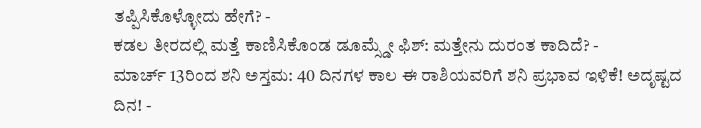ತಪ್ಪಿಸಿಕೊಳ್ಳೋದು ಹೇಗೆ? -
ಕಡಲ ತೀರದಲ್ಲಿ ಮತ್ತೆ ಕಾಣಿಸಿಕೊಂಡ ಡೂಮ್ಸ್ಡೇ ಫಿಶ್: ಮತ್ತೇನು ದುರಂತ ಕಾದಿದೆ? -
ಮಾರ್ಚ್ 13ರಿಂದ ಶನಿ ಅಸ್ತಮ: 40 ದಿನಗಳ ಕಾಲ ಈ ರಾಶಿಯವರಿಗೆ ಶನಿ ಪ್ರಭಾವ ಇಳಿಕೆ! ಅದೃಷ್ಟದ ದಿನ! -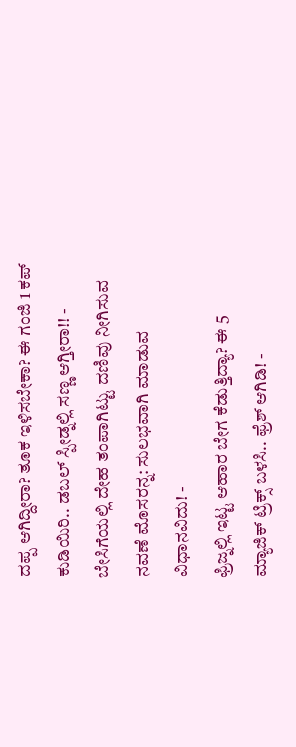ದಪ್ಪ ಆಗಿದ್ದೀರಾ? ತೂಕ ಇಳಿಸಬೇಕಾ? ಈ ಗಂಜಿ 1 ಕಪ್ ಕುಡಿಯಿರಿ.. ಡಬಲ್ ಸ್ಪೀಡ್ನಲ್ಲಿ ಸಣ್ಣ ಆಗ್ತೀರಾ!! -
ಬೇಸಿಗೆಯಲ್ಲಿ ದೇಹ ತಂಪಾಗಿಟ್ಟು ದಣಿವು ನೀಗಿಸುವ ನವಣೆ ಮೊಸರನ್ನ: ಸುಲಭವಾಗಿ ಮಾಡುವ ವಿಧಾನವಿದು! -
ಫ್ರಿಜ್ನಲ್ಲಿ ಇಟ್ಟ ಆಹಾರ ಬೇಗ ಕೆಡುತ್ತಿದ್ಯಾ? ಈ 5 ಮ್ಯಾಜಿಕ್ ಟ್ರಿಕ್ಸ್ ಬಳಸಿ.. ಫ್ರೆಶ್ ಆಗಿಡಿ! -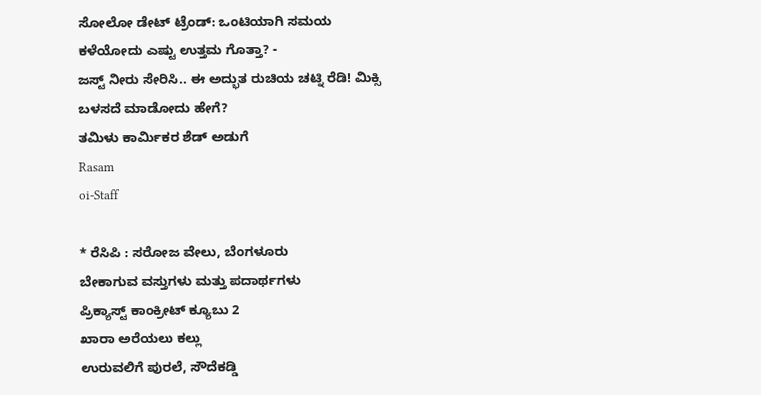ಸೋಲೋ ಡೇಟ್ ಟ್ರೆಂಡ್: ಒಂಟಿಯಾಗಿ ಸಮಯ ಕಳೆಯೋದು ಎಷ್ಟು ಉತ್ತಮ ಗೊತ್ತಾ? -
ಜಸ್ಟ್ ನೀರು ಸೇರಿಸಿ.. ಈ ಅದ್ಭುತ ರುಚಿಯ ಚಟ್ನಿ ರೆಡಿ! ಮಿಕ್ಸಿ ಬಳಸದೆ ಮಾಡೋದು ಹೇಗೆ?
ತಮಿಳು ಕಾರ್ಮಿಕರ ಶೆಡ್ ಅಡುಗೆ
Rasam
oi-Staff

* ರೆಸಿಪಿ : ಸರೋಜ ವೇಲು, ಬೆಂಗಳೂರು
ಬೇಕಾಗುವ ವಸ್ತುಗಳು ಮತ್ತು ಪದಾರ್ಥಗಳು
ಪ್ರಿಕ್ಯಾಸ್ಟ್ ಕಾಂಕ್ರೀಟ್ ಕ್ಯೂಬು 2
ಖಾರಾ ಅರೆಯಲು ಕಲ್ಲು
ಉರುವಲಿಗೆ ಪುರಲೆ, ಸೌದೆಕಡ್ಡಿ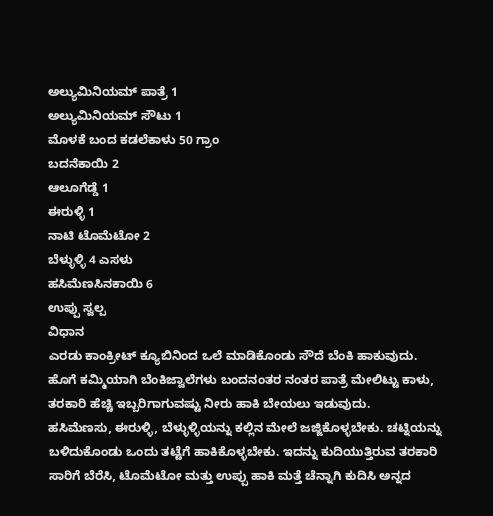ಅಲ್ಯುಮಿನಿಯಮ್ ಪಾತ್ರೆ 1
ಅಲ್ಯುಮಿನಿಯಮ್ ಸೌಟು 1
ಮೊಳಕೆ ಬಂದ ಕಡಲೆಕಾಳು 50 ಗ್ರಾಂ
ಬದನೆಕಾಯಿ 2
ಆಲೂಗೆಡ್ಡೆ 1
ಈರುಳ್ಳಿ 1
ನಾಟಿ ಟೊಮೆಟೋ 2
ಬೆಳ್ಳುಳ್ಳಿ 4 ಎಸಳು
ಹಸಿಮೆಣಸಿನಕಾಯಿ 6
ಉಪ್ಪು ಸ್ವಲ್ಪ
ವಿಧಾನ
ಎರಡು ಕಾಂಕ್ರೀಟ್ ಕ್ಯೂಬಿನಿಂದ ಒಲೆ ಮಾಡಿಕೊಂಡು ಸೌದೆ ಬೆಂಕಿ ಹಾಕುವುದು. ಹೊಗೆ ಕಮ್ಮಿಯಾಗಿ ಬೆಂಕಿಜ್ವಾಲೆಗಳು ಬಂದನಂತರ ನಂತರ ಪಾತ್ರೆ ಮೇಲಿಟ್ಟು ಕಾಳು, ತರಕಾರಿ ಹೆಚ್ಚಿ ಇಬ್ಬರಿಗಾಗುವಷ್ಟು ನೀರು ಹಾಕಿ ಬೇಯಲು ಇಡುವುದು.
ಹಸಿಮೆಣಸು, ಈರುಳ್ಳಿ, ಬೆಳ್ಳುಳ್ಳಿಯನ್ನು ಕಲ್ಲಿನ ಮೇಲೆ ಜಜ್ಜಿಕೊಳ್ಳಬೇಕು. ಚಟ್ನಿಯನ್ನು ಬಳಿದುಕೊಂಡು ಒಂದು ತಟ್ಟೆಗೆ ಹಾಕಿಕೊಳ್ಳಬೇಕು. ಇದನ್ನು ಕುದಿಯುತ್ತಿರುವ ತರಕಾರಿ ಸಾರಿಗೆ ಬೆರೆಸಿ, ಟೊಮೆಟೋ ಮತ್ತು ಉಪ್ಪು ಹಾಕಿ ಮತ್ತೆ ಚೆನ್ನಾಗಿ ಕುದಿಸಿ ಅನ್ನದ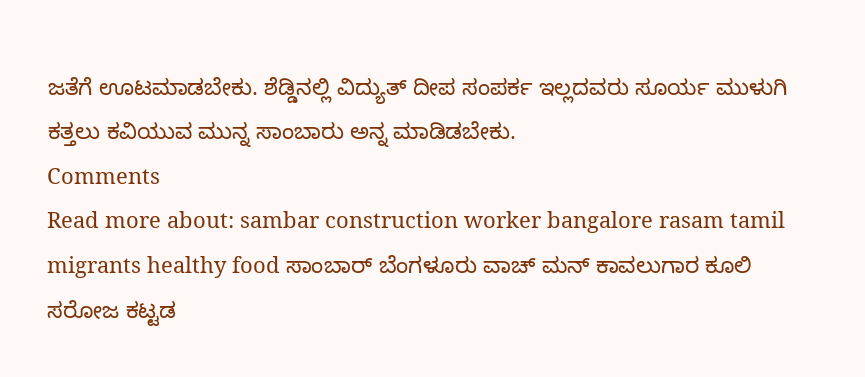ಜತೆಗೆ ಊಟಮಾಡಬೇಕು. ಶೆಡ್ಡಿನಲ್ಲಿ ವಿದ್ಯುತ್ ದೀಪ ಸಂಪರ್ಕ ಇಲ್ಲದವರು ಸೂರ್ಯ ಮುಳುಗಿ ಕತ್ತಲು ಕವಿಯುವ ಮುನ್ನ ಸಾಂಬಾರು ಅನ್ನ ಮಾಡಿಡಬೇಕು.
Comments
Read more about: sambar construction worker bangalore rasam tamil migrants healthy food ಸಾಂಬಾರ್ ಬೆಂಗಳೂರು ವಾಚ್ ಮನ್ ಕಾವಲುಗಾರ ಕೂಲಿ ಸರೋಜ ಕಟ್ಟಡ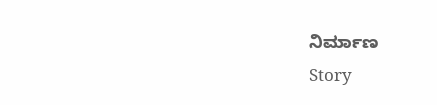ನಿರ್ಮಾಣ
Story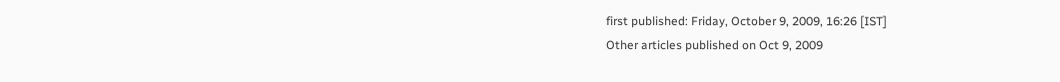first published: Friday, October 9, 2009, 16:26 [IST]
Other articles published on Oct 9, 2009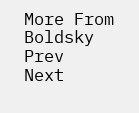More From Boldsky
Prev
Next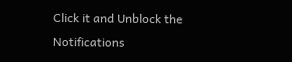Click it and Unblock the Notifications